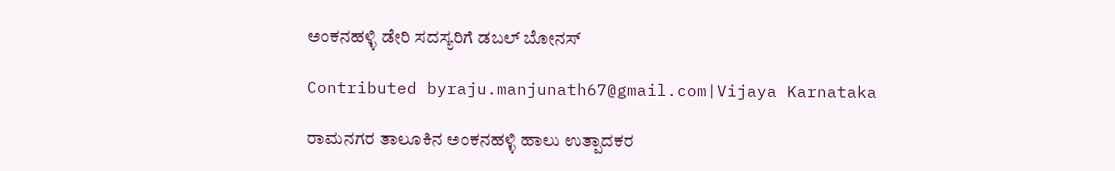ಅಂಕನಹಳ್ಳಿ ಡೇರಿ ಸದಸ್ಯರಿಗೆ ಡಬಲ್ ಬೋನಸ್

Contributed byraju.manjunath67@gmail.com|Vijaya Karnataka

ರಾಮನಗರ ತಾಲೂಕಿನ ಅಂಕನಹಳ್ಳಿ ಹಾಲು ಉತ್ಪಾದಕರ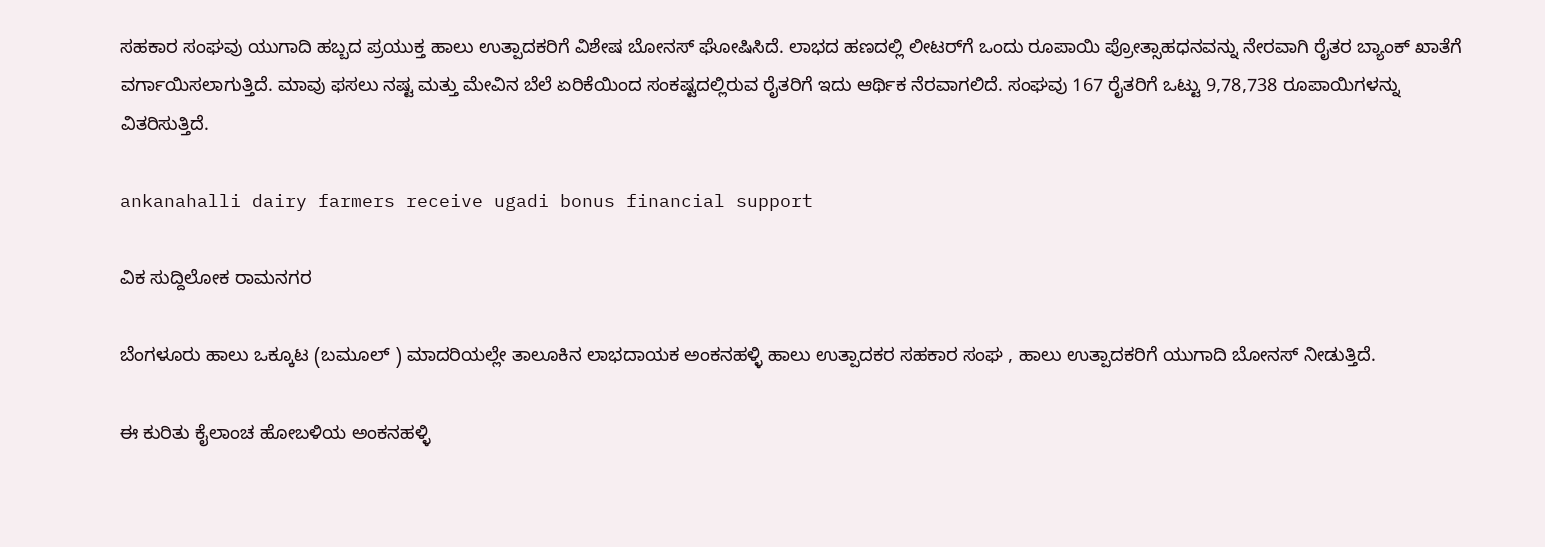ಸಹಕಾರ ಸಂಘವು ಯುಗಾದಿ ಹಬ್ಬದ ಪ್ರಯುಕ್ತ ಹಾಲು ಉತ್ಪಾದಕರಿಗೆ ವಿಶೇಷ ಬೋನಸ್ ಘೋಷಿಸಿದೆ. ಲಾಭದ ಹಣದಲ್ಲಿ ಲೀಟರ್‌ಗೆ ಒಂದು ರೂಪಾಯಿ ಪ್ರೋತ್ಸಾಹಧನವನ್ನು ನೇರವಾಗಿ ರೈತರ ಬ್ಯಾಂಕ್ ಖಾತೆಗೆ ವರ್ಗಾಯಿಸಲಾಗುತ್ತಿದೆ. ಮಾವು ಫಸಲು ನಷ್ಟ ಮತ್ತು ಮೇವಿನ ಬೆಲೆ ಏರಿಕೆಯಿಂದ ಸಂಕಷ್ಟದಲ್ಲಿರುವ ರೈತರಿಗೆ ಇದು ಆರ್ಥಿಕ ನೆರವಾಗಲಿದೆ. ಸಂಘವು 167 ರೈತರಿಗೆ ಒಟ್ಟು 9,78,738 ರೂಪಾಯಿಗಳನ್ನು ವಿತರಿಸುತ್ತಿದೆ.

ankanahalli dairy farmers receive ugadi bonus financial support

ವಿಕ ಸುದ್ದಿಲೋಕ ರಾಮನಗರ

ಬೆಂಗಳೂರು ಹಾಲು ಒಕ್ಕೂಟ (ಬಮೂಲ್ ) ಮಾದರಿಯಲ್ಲೇ ತಾಲೂಕಿನ ಲಾಭದಾಯಕ ಅಂಕನಹಳ್ಳಿ ಹಾಲು ಉತ್ಪಾದಕರ ಸಹಕಾರ ಸಂಘ , ಹಾಲು ಉತ್ಪಾದಕರಿಗೆ ಯುಗಾದಿ ಬೋನಸ್ ನೀಡುತ್ತಿದೆ.

ಈ ಕುರಿತು ಕೈಲಾಂಚ ಹೋಬಳಿಯ ಅಂಕನಹಳ್ಳಿ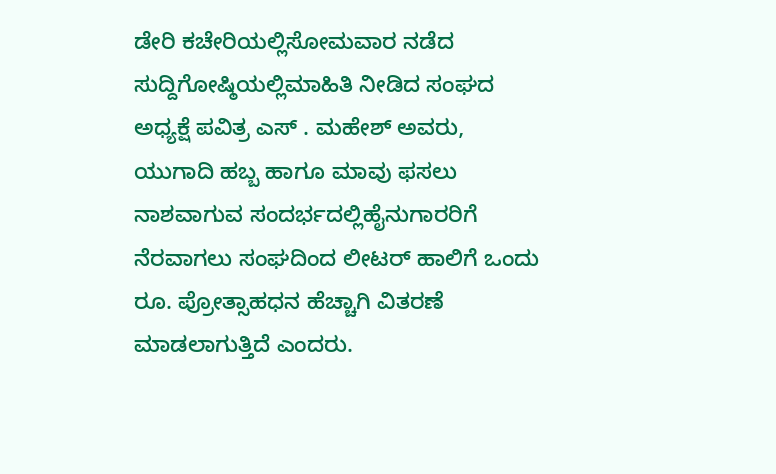ಡೇರಿ ಕಚೇರಿಯಲ್ಲಿಸೋಮವಾರ ನಡೆದ ಸುದ್ದಿಗೋಷ್ಠಿಯಲ್ಲಿಮಾಹಿತಿ ನೀಡಿದ ಸಂಘದ ಅಧ್ಯಕ್ಷೆ ಪವಿತ್ರ ಎಸ್ . ಮಹೇಶ್ ಅವರು, ಯುಗಾದಿ ಹಬ್ಬ ಹಾಗೂ ಮಾವು ಫಸಲು ನಾಶವಾಗುವ ಸಂದರ್ಭದಲ್ಲಿಹೈನುಗಾರರಿಗೆ ನೆರವಾಗಲು ಸಂಘದಿಂದ ಲೀಟರ್ ಹಾಲಿಗೆ ಒಂದು ರೂ. ಪ್ರೋತ್ಸಾಹಧನ ಹೆಚ್ಚಾಗಿ ವಿತರಣೆ ಮಾಡಲಾಗುತ್ತಿದೆ ಎಂದರು.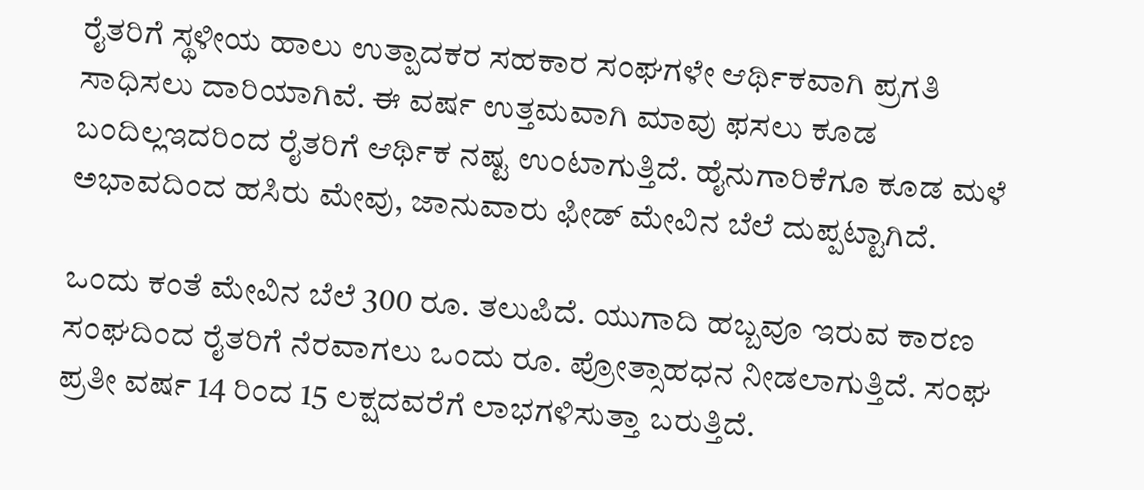ರೈತರಿಗೆ ಸ್ಥಳೀಯ ಹಾಲು ಉತ್ಪಾದಕರ ಸಹಕಾರ ಸಂಘಗಳೇ ಆರ್ಥಿಕವಾಗಿ ಪ್ರಗತಿ ಸಾಧಿಸಲು ದಾರಿಯಾಗಿವೆ. ಈ ವರ್ಷ ಉತ್ತಮವಾಗಿ ಮಾವು ಫಸಲು ಕೂಡ ಬಂದಿಲ್ಲಇದರಿಂದ ರೈತರಿಗೆ ಆರ್ಥಿಕ ನಷ್ಟ ಉಂಟಾಗುತ್ತಿದೆ. ಹೈನುಗಾರಿಕೆಗೂ ಕೂಡ ಮಳೆ ಅಭಾವದಿಂದ ಹಸಿರು ಮೇವು, ಜಾನುವಾರು ಫೀಡ್ ಮೇವಿನ ಬೆಲೆ ದುಪ್ಪಟ್ಟಾಗಿದೆ.

ಒಂದು ಕಂತೆ ಮೇವಿನ ಬೆಲೆ 300 ರೂ. ತಲುಪಿದೆ. ಯುಗಾದಿ ಹಬ್ಬವೂ ಇರುವ ಕಾರಣ ಸಂಘದಿಂದ ರೈತರಿಗೆ ನೆರವಾಗಲು ಒಂದು ರೂ. ಪ್ರೋತ್ಸಾಹಧನ ನೀಡಲಾಗುತ್ತಿದೆ. ಸಂಘ ಪ್ರತೀ ವರ್ಷ 14 ರಿಂದ 15 ಲಕ್ಷದವರೆಗೆ ಲಾಭಗಳಿಸುತ್ತಾ ಬರುತ್ತಿದೆ.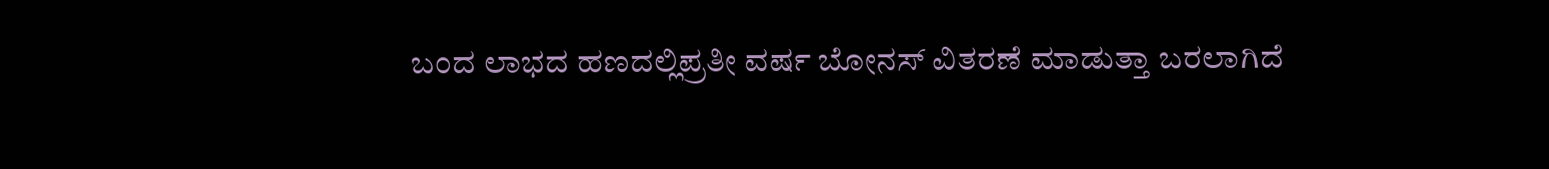ಬಂದ ಲಾಭದ ಹಣದಲ್ಲಿಪ್ರತೀ ವರ್ಷ ಬೋನಸ್ ವಿತರಣೆ ಮಾಡುತ್ತಾ ಬರಲಾಗಿದೆ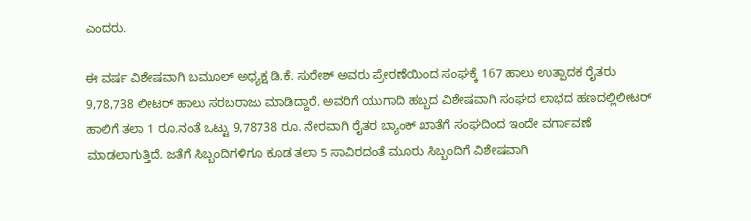ಎಂದರು.

ಈ ವರ್ಷ ವಿಶೇಷವಾಗಿ ಬಮೂಲ್ ಅಧ್ಯಕ್ಷ ಡಿ.ಕೆ. ಸುರೇಶ್ ಅವರು ಪ್ರೇರಣೆಯಿಂದ ಸಂಘಕ್ಕೆ 167 ಹಾಲು ಉತ್ಪಾದಕ ರೈತರು 9,78,738 ಲೀಟರ್ ಹಾಲು ಸರಬರಾಜು ಮಾಡಿದ್ದಾರೆ. ಅವರಿಗೆ ಯುಗಾದಿ ಹಬ್ಬದ ವಿಶೇಷವಾಗಿ ಸಂಘದ ಲಾಭದ ಹಣದಲ್ಲಿಲೀಟರ್ ಹಾಲಿಗೆ ತಲಾ 1 ರೂ.ನಂತೆ ಒಟ್ಟು 9,78738 ರೂ. ನೇರವಾಗಿ ರೈತರ ಬ್ಯಾಂಕ್ ಖಾತೆಗೆ ಸಂಘದಿಂದ ಇಂದೇ ವರ್ಗಾವಣೆ ಮಾಡಲಾಗುತ್ತಿದೆ. ಜತೆಗೆ ಸಿಬ್ಬಂದಿಗಳಿಗೂ ಕೂಡ ತಲಾ 5 ಸಾವಿರದಂತೆ ಮೂರು ಸಿಬ್ಬಂದಿಗೆ ವಿಶೇಷವಾಗಿ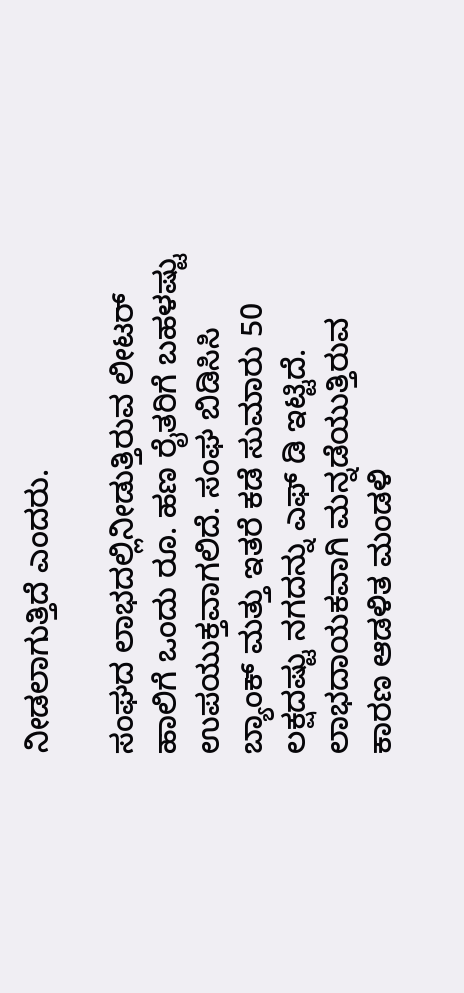ನೀಡಲಾಗುತ್ತಿದೆ ಎಂದರು.

ಸಂಘದ ಲಾಭದಲ್ಲಿನೀಡುತ್ತಿರುವ ಲೀಟರ್ ಹಾಲಿಗೆ ಒಂದು ರೂ. ಹಣ ರೈತರಿಗೆ ಬಹಳಷ್ಟು ಉಪಯುಕ್ತವಾಗಲಿದೆ. ಸಂಘ ಬಿಡಿಸಿಸಿ ಬ್ಯಾಂಕ್ ಮತ್ತು ಇತರೆ ಕಡೆ ಸುಮಾರು 50 ಲಕ್ಷದಷ್ಟು ನಗದನ್ನು ಎಫ್ ಡಿ ಇಟ್ಟಿದೆ. ಲಾಭದಾಯಕವಾಗಿ ಮನ್ನಡೆಯುತ್ತಿರುವ ಕಾರಣ ಆಡಳಿತ ಮಂಡಳಿ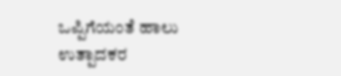ಒಪ್ಪಿಗೆಯಂತೆ ಹಾಲು ಉತ್ಪಾದಕರ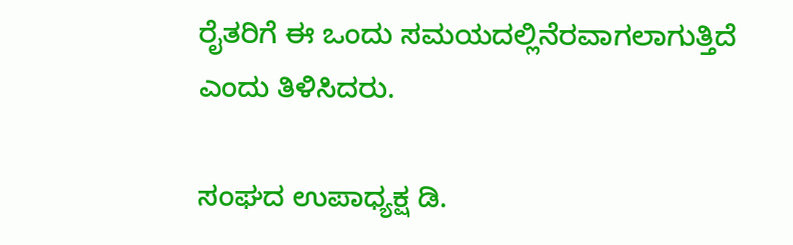ರೈತರಿಗೆ ಈ ಒಂದು ಸಮಯದಲ್ಲಿನೆರವಾಗಲಾಗುತ್ತಿದೆ ಎಂದು ತಿಳಿಸಿದರು.

ಸಂಘದ ಉಪಾಧ್ಯಕ್ಷ ಡಿ.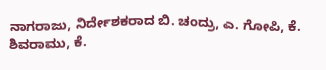ನಾಗರಾಜು, ನಿರ್ದೇಶಕರಾದ ಬಿ. ಚಂದ್ರು, ಎ. ಗೋಪಿ, ಕೆ. ಶಿವರಾಮು, ಕೆ.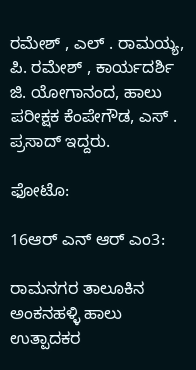ರಮೇಶ್ , ಎಲ್ . ರಾಮಯ್ಯ, ಪಿ. ರಮೇಶ್ , ಕಾರ್ಯದರ್ಶಿ ಜಿ. ಯೋಗಾನಂದ, ಹಾಲು ಪರೀಕ್ಷಕ ಕೆಂಪೇಗೌಡ, ಎಸ್ . ಪ್ರಸಾದ್ ಇದ್ದರು.

ಫೋಟೊ:

16ಆರ್ ಎನ್ ಆರ್ ಎಂ3:

ರಾಮನಗರ ತಾಲೂಕಿನ ಅಂಕನಹಳ್ಳಿ ಹಾಲು ಉತ್ಪಾದಕರ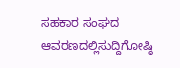ಸಹಕಾರ ಸಂಘದ ಆವರಣದಲ್ಲಿಸುದ್ದಿಗೋಷ್ಠಿ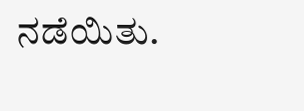ನಡೆಯಿತು.